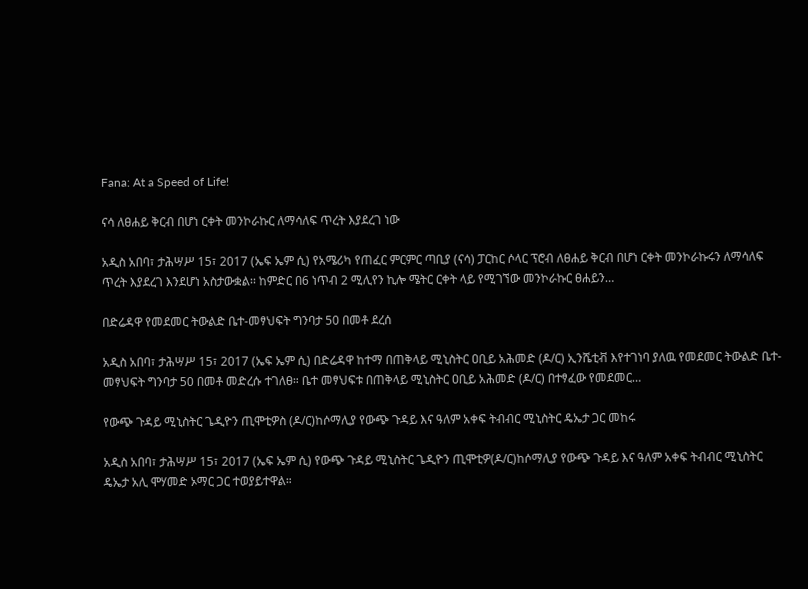Fana: At a Speed of Life!

ናሳ ለፀሐይ ቅርብ በሆነ ርቀት መንኮራኩር ለማሳለፍ ጥረት እያደረገ ነው

አዲስ አበባ፣ ታሕሣሥ 15፣ 2017 (ኤፍ ኤም ሲ) የአሜሪካ የጠፈር ምርምር ጣቢያ (ናሳ) ፓርከር ሶላር ፕሮብ ለፀሐይ ቅርብ በሆነ ርቀት መንኮራኩሩን ለማሳለፍ ጥረት እያደረገ እንደሆነ አስታውቋል፡፡ ከምድር በ6 ነጥብ 2 ሚሊየን ኪሎ ሜትር ርቀት ላይ የሚገኘው መንኮራኩር ፀሐይን…

በድሬዳዋ የመደመር ትውልድ ቤተ-መፃህፍት ግንባታ 50 በመቶ ደረሰ

አዲስ አበባ፣ ታሕሣሥ 15፣ 2017 (ኤፍ ኤም ሲ) በድሬዳዋ ከተማ በጠቅላይ ሚኒስትር ዐቢይ አሕመድ (ዶ/ር) ኢንሼቲቭ እየተገነባ ያለዉ የመደመር ትውልድ ቤተ-መፃህፍት ግንባታ 50 በመቶ መድረሱ ተገለፀ። ቤተ መፃህፍቱ በጠቅላይ ሚኒስትር ዐቢይ አሕመድ (ዶ/ር) በተፃፈው የመደመር…

የውጭ ጉዳይ ሚኒስትር ጌዲዮን ጢሞቲዎስ (ዶ/ር)ከሶማሊያ የውጭ ጉዳይ እና ዓለም አቀፍ ትብብር ሚኒስትር ዴኤታ ጋር መከሩ

አዲስ አበባ፣ ታሕሣሥ 15፣ 2017 (ኤፍ ኤም ሲ) የውጭ ጉዳይ ሚኒስትር ጌዲዮን ጢሞቲዎ(ዶ/ር)ከሶማሊያ የውጭ ጉዳይ እና ዓለም አቀፍ ትብብር ሚኒስትር ዴኤታ አሊ ሞሃመድ ኦማር ጋር ተወያይተዋል።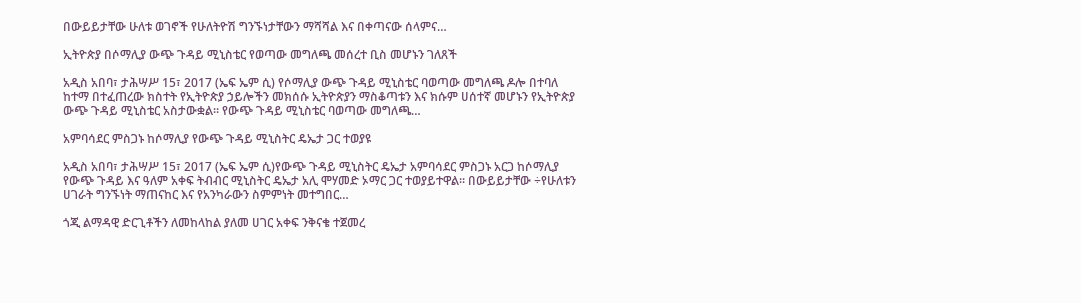በውይይታቸው ሁለቱ ወገኖች የሁለትዮሽ ግንኙነታቸውን ማሻሻል እና በቀጣናው ሰላምና…

ኢትዮጵያ በሶማሊያ ውጭ ጉዳይ ሚኒስቴር የወጣው መግለጫ መሰረተ ቢስ መሆኑን ገለጸች

አዲስ አበባ፣ ታሕሣሥ 15፣ 2017 (ኤፍ ኤም ሲ) የሶማሊያ ውጭ ጉዳይ ሚኒስቴር ባወጣው መግለጫ ዶሎ በተባለ ከተማ በተፈጠረው ክስተት የኢትዮጵያ ኃይሎችን መክሰሱ ኢትዮጵያን ማስቆጣቱን እና ክሱም ሀሰተኛ መሆኑን የኢትዮጵያ ውጭ ጉዳይ ሚኒስቴር አስታውቋል። የውጭ ጉዳይ ሚኒስቴር ባወጣው መግለጫ…

አምባሳደር ምስጋኑ ከሶማሊያ የውጭ ጉዳይ ሚኒስትር ዴኤታ ጋር ተወያዩ

አዲስ አበባ፣ ታሕሣሥ 15፣ 2017 (ኤፍ ኤም ሲ)የውጭ ጉዳይ ሚኒስትር ዴኤታ አምባሳደር ምስጋኑ አርጋ ከሶማሊያ የውጭ ጉዳይ እና ዓለም አቀፍ ትብብር ሚኒስትር ዴኤታ አሊ ሞሃመድ ኦማር ጋር ተወያይተዋል። በውይይታቸው ÷የሁለቱን ሀገራት ግንኙነት ማጠናከር እና የአንካራውን ስምምነት መተግበር…

ጎጂ ልማዳዊ ድርጊቶችን ለመከላከል ያለመ ሀገር አቀፍ ንቅናቄ ተጀመረ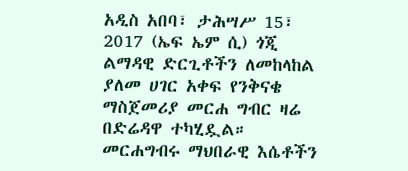አዲስ አበባ፣ ታሕሣሥ 15፣ 2017 (ኤፍ ኤም ሲ) ጎጂ ልማዳዊ ድርጊቶችን ለመከላከል ያለመ ሀገር አቀፍ የንቅናቄ ማስጀመሪያ መርሐ ግብር ዛሬ በድሬዳዋ ተካሂዷል። መርሐግብሩ ማህበራዊ እሴቶችን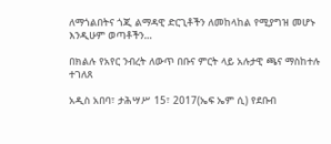ለማጎልበትና ጎጂ ልማዳዊ ድርጊቶችን ለመከላከል የሚያግዝ መሆኑ እንዲሁም ወጣቶችን…

በክልሉ የአየር ንብረት ለውጥ በቡና ምርት ላይ አሉታዊ ጫና ማስከተሉ ተገለጸ

አዲስ አበባ፣ ታሕሣሥ 15፣ 2017(ኤፍ ኤም ሲ) የደቡብ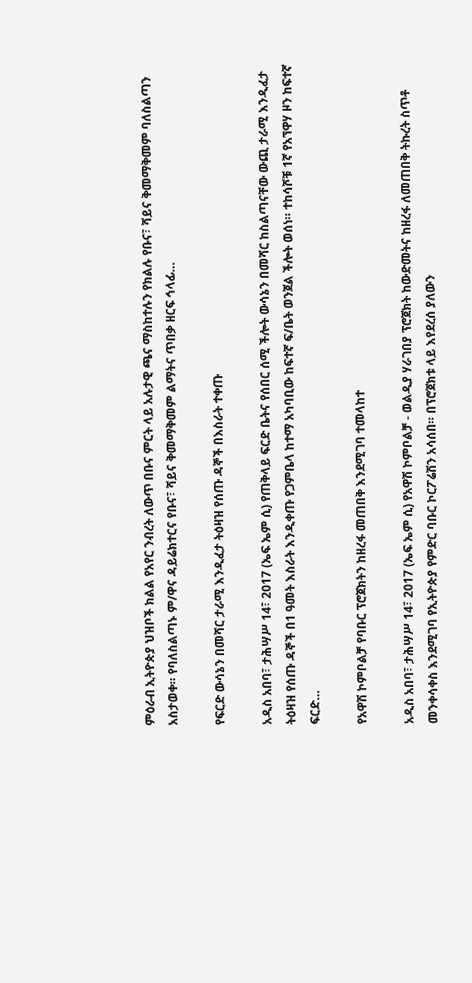ምዕራብ ኢትዮጵያ ህዝቦች ክልል የአየር ንብረት ለውጥ በቡና ምርት ላይ አሉታዊ ጫና ማስከተሉን የክልሉ የቡና፣ ሻይና ቅመማቅመም ባለስልጣን አስታወቀ። የባለስልጣኑ ም/ዋና ዳይሬክተርና የቡና፣ ሻይና ቅመማቅመም ልማትና ጥበቃ ዘርፍ ኅላፊ…

የፍርድ ውሳኔን በመሻር ታራሚ እንዲፈታ ትዕዛዝ የሰጡ ዳኞች በእስራት ተቀጡ

አዲስ አበባ፣ ታሕሣሥ 14፣ 2017 (ኤፍ ኤም ሲ) የጠቅላይ ፍርድ ቤትና የሰበር ሰሚ ችሎት ውሳኔን በመሻር ከስልጣናቸው ውጪ ታራሚ እንዲፈታ ትዕዛዝ የሰጡ ዳኞች በ1 ዓመት እስራት እንዲቀጡ የጋምቤላ ከተማ አካባቢው ከፍተኛ ፍ/ቤት ወንጀል ችሎት ወሰነ። ተከሳሾቹ 1ኛ የአኘዋሃ ዞን ከፍተኛ ፍርድ…

የአዋሽ ኮምቦልቻ የባቡር ፕሮጀክትን ከዘረፋ መጠበቅ እንደሚገባ ተመላከተ

አዲስ አበባ፣ ታሕሣሥ 14፣ 2017 (ኤፍ ኤም ሲ) የአዋሽ ኮምቦልቻ - ወልዲያ ሃራገበያ ፕሮጀክት ከውድመትና ከዘረፋ ለመጠበቅ ትኩረት ስጥቶ መንቀሳቀስ እንደሚገባ የኢትዮጵያ የምድር ባቡር ኮርፖሬሽን አሳሰበ። በፕሮጀክቱ ላይ እየደረሰ ያለውን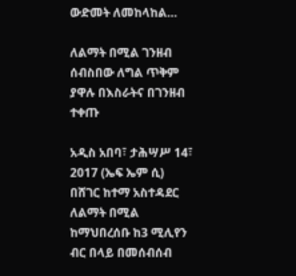ውድመት ለመከላከል…

ለልማት በሚል ገንዘብ ሰብስበው ለግል ጥቅም ያዋሉ በእስራትና በገንዘብ ተቀጡ

አዲስ አበባ፣ ታሕሣሥ 14፣ 2017 (ኤፍ ኤም ሲ) በሸገር ከተማ አስተዳደር ለልማት በሚል ከማህበረሰቡ ከ3 ሚሊየን ብር በላይ በመሰብሰብ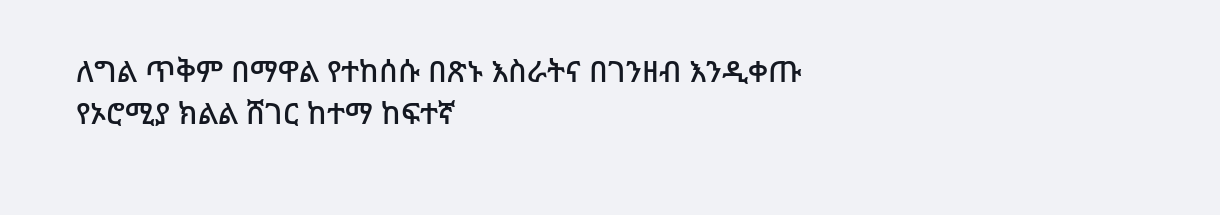ለግል ጥቅም በማዋል የተከሰሱ በጽኑ እስራትና በገንዘብ እንዲቀጡ የኦሮሚያ ክልል ሸገር ከተማ ከፍተኛ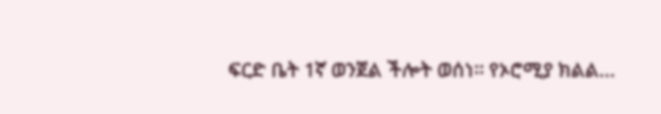ፍርድ ቤት 1ኛ ወንጀል ችሎት ወሰነ። የኦሮሚያ ክልል…